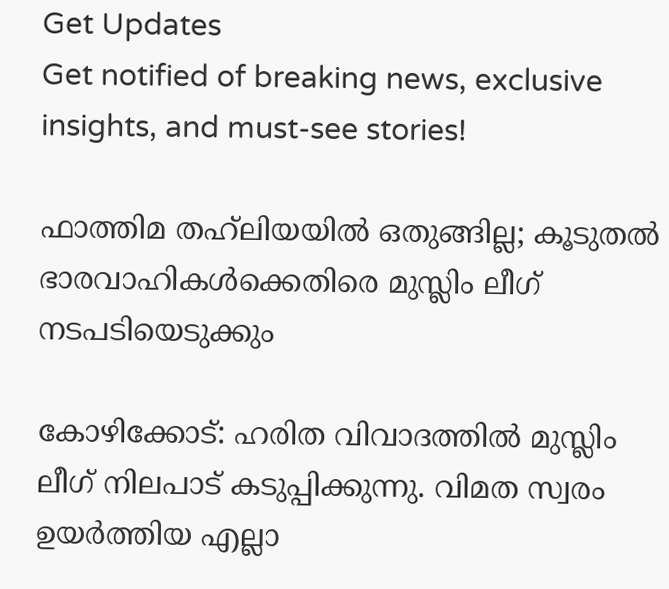Get Updates
Get notified of breaking news, exclusive insights, and must-see stories!

ഫാത്തിമ തഹ്‌ലിയയില്‍ ഒതുങ്ങില്ല; കൂടുതല്‍ ഭാരവാഹികള്‍ക്കെതിരെ മുസ്ലിം ലീഗ് നടപടിയെടുക്കും

കോഴിക്കോട്: ഹരിത വിവാദത്തില്‍ മുസ്ലിം ലീഗ് നിലപാട് കടുപ്പിക്കുന്നു. വിമത സ്വരം ഉയര്‍ത്തിയ എല്ലാ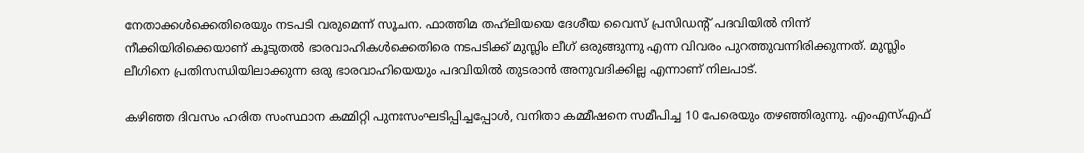നേതാക്കള്‍ക്കെതിരെയും നടപടി വരുമെന്ന് സൂചന. ഫാത്തിമ തഹ്‌ലിയയെ ദേശീയ വൈസ് പ്രസിഡന്റ് പദവിയില്‍ നിന്ന് നീക്കിയിരിക്കെയാണ് കൂടുതല്‍ ഭാരവാഹികള്‍ക്കെതിരെ നടപടിക്ക് മുസ്ലിം ലീഗ് ഒരുങ്ങുന്നു എന്ന വിവരം പുറത്തുവന്നിരിക്കുന്നത്. മുസ്ലിം ലീഗിനെ പ്രതിസന്ധിയിലാക്കുന്ന ഒരു ഭാരവാഹിയെയും പദവിയില്‍ തുടരാന്‍ അനുവദിക്കില്ല എന്നാണ് നിലപാട്.

കഴിഞ്ഞ ദിവസം ഹരിത സംസ്ഥാന കമ്മിറ്റി പുനഃസംഘടിപ്പിച്ചപ്പോള്‍, വനിതാ കമ്മീഷനെ സമീപിച്ച 10 പേരെയും തഴഞ്ഞിരുന്നു. എംഎസ്എഫ്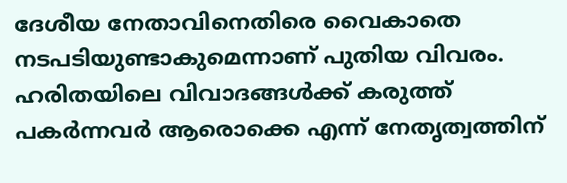ദേശീയ നേതാവിനെതിരെ വൈകാതെ നടപടിയുണ്ടാകുമെന്നാണ് പുതിയ വിവരം. ഹരിതയിലെ വിവാദങ്ങള്‍ക്ക് കരുത്ത് പകര്‍ന്നവര്‍ ആരൊക്കെ എന്ന് നേതൃത്വത്തിന്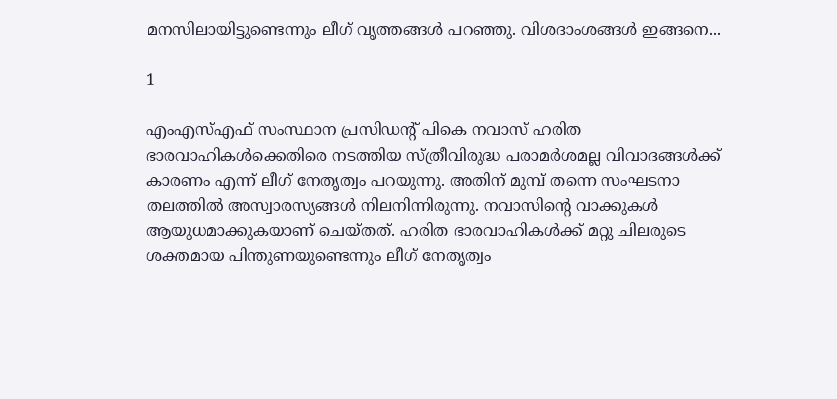മനസിലായിട്ടുണ്ടെന്നും ലീഗ് വൃത്തങ്ങള്‍ പറഞ്ഞു. വിശദാംശങ്ങള്‍ ഇങ്ങനെ...

1

എംഎസ്എഫ് സംസ്ഥാന പ്രസിഡന്റ് പികെ നവാസ് ഹരിത ഭാരവാഹികള്‍ക്കെതിരെ നടത്തിയ സ്ത്രീവിരുദ്ധ പരാമര്‍ശമല്ല വിവാദങ്ങള്‍ക്ക് കാരണം എന്ന് ലീഗ് നേതൃത്വം പറയുന്നു. അതിന് മുമ്പ് തന്നെ സംഘടനാ തലത്തില്‍ അസ്വാരസ്യങ്ങള്‍ നിലനിന്നിരുന്നു. നവാസിന്റെ വാക്കുകള്‍ ആയുധമാക്കുകയാണ് ചെയ്തത്. ഹരിത ഭാരവാഹികള്‍ക്ക് മറ്റു ചിലരുടെ ശക്തമായ പിന്തുണയുണ്ടെന്നും ലീഗ് നേതൃത്വം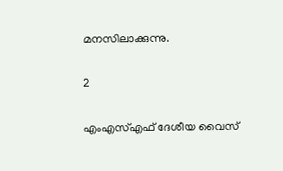മനസിലാക്കുന്നു.

2

എംഎസ്എഫ് ദേശീയ വൈസ്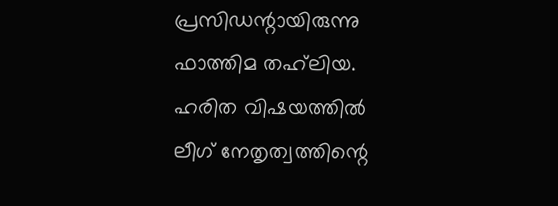പ്രസിഡന്റായിരുന്നു ഫാത്തിമ തഹ്‌ലിയ. ഹരിത വിഷയത്തില്‍ ലീഗ് നേതൃത്വത്തിന്റെ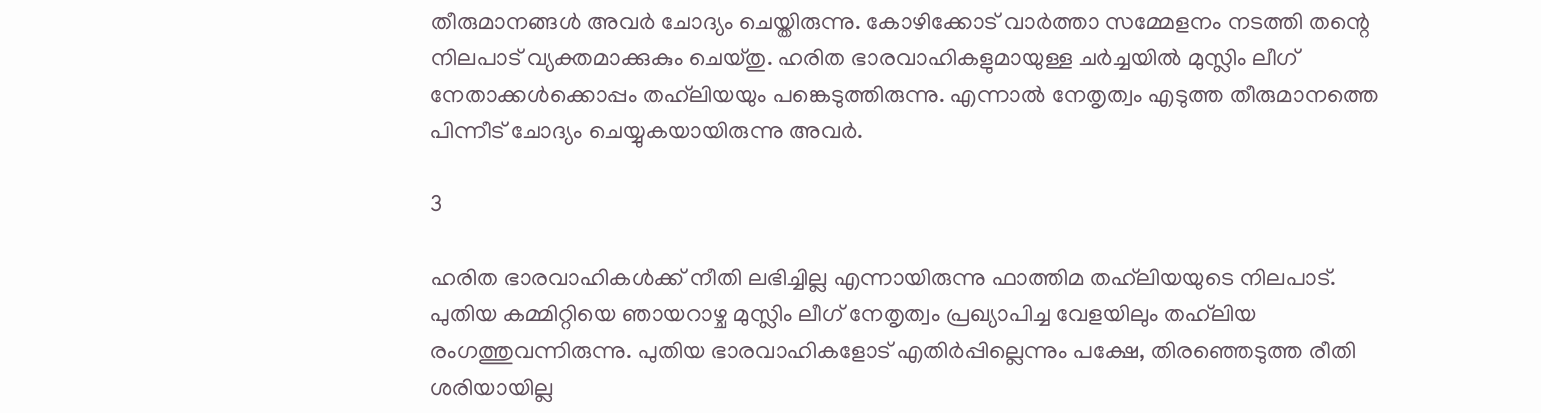തീരുമാനങ്ങള്‍ അവര്‍ ചോദ്യം ചെയ്തിരുന്നു. കോഴിക്കോട് വാര്‍ത്താ സമ്മേളനം നടത്തി തന്റെ നിലപാട് വ്യക്തമാക്കുകും ചെയ്തു. ഹരിത ഭാരവാഹികളുമായുള്ള ചര്‍ച്ചയില്‍ മുസ്ലിം ലീഗ് നേതാക്കള്‍ക്കൊപ്പം തഹ്‌ലിയയും പങ്കെടുത്തിരുന്നു. എന്നാല്‍ നേതൃത്വം എടുത്ത തീരുമാനത്തെ പിന്നീട് ചോദ്യം ചെയ്യുകയായിരുന്നു അവര്‍.

3

ഹരിത ഭാരവാഹികള്‍ക്ക് നീതി ലഭിച്ചില്ല എന്നായിരുന്നു ഫാത്തിമ തഹ്‌ലിയയുടെ നിലപാട്. പുതിയ കമ്മിറ്റിയെ ഞായറാഴ്ച മുസ്ലിം ലീഗ് നേതൃത്വം പ്രഖ്യാപിച്ച വേളയിലും തഹ്‌ലിയ രംഗത്തുവന്നിരുന്നു. പുതിയ ഭാരവാഹികളോട് എതിര്‍പ്പില്ലെന്നും പക്ഷേ, തിരഞ്ഞെടുത്ത രീതി ശരിയായില്ല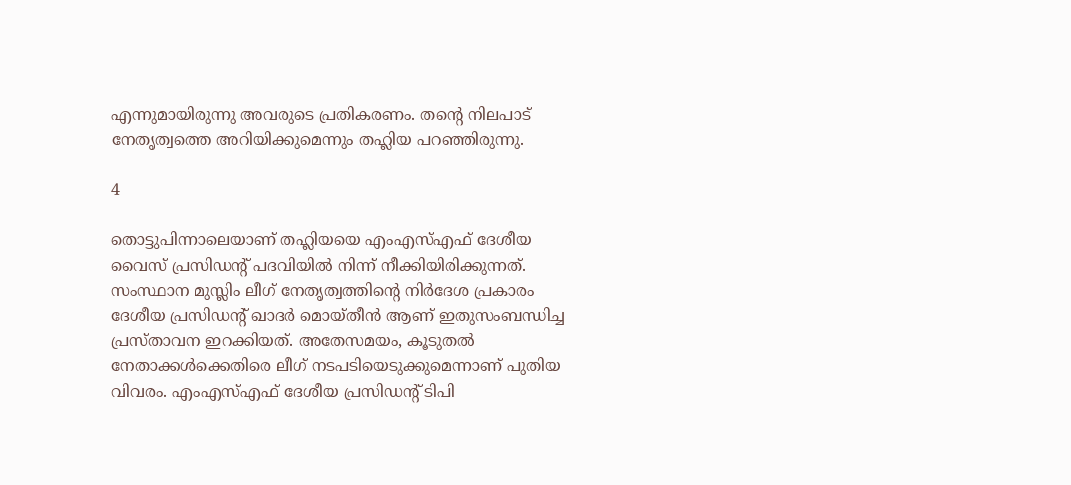എന്നുമായിരുന്നു അവരുടെ പ്രതികരണം. തന്റെ നിലപാട് നേതൃത്വത്തെ അറിയിക്കുമെന്നും തഹ്ലിയ പറഞ്ഞിരുന്നു.

4

തൊട്ടുപിന്നാലെയാണ് തഹ്ലിയയെ എംഎസ്എഫ് ദേശീയ വൈസ് പ്രസിഡന്റ് പദവിയില്‍ നിന്ന് നീക്കിയിരിക്കുന്നത്. സംസ്ഥാന മുസ്ലിം ലീഗ് നേതൃത്വത്തിന്റെ നിര്‍ദേശ പ്രകാരം ദേശീയ പ്രസിഡന്റ് ഖാദര്‍ മൊയ്തീന്‍ ആണ് ഇതുസംബന്ധിച്ച പ്രസ്താവന ഇറക്കിയത്. അതേസമയം, കൂടുതല്‍ നേതാക്കള്‍ക്കെതിരെ ലീഗ് നടപടിയെടുക്കുമെന്നാണ് പുതിയ വിവരം. എംഎസ്എഫ് ദേശീയ പ്രസിഡന്റ് ടിപി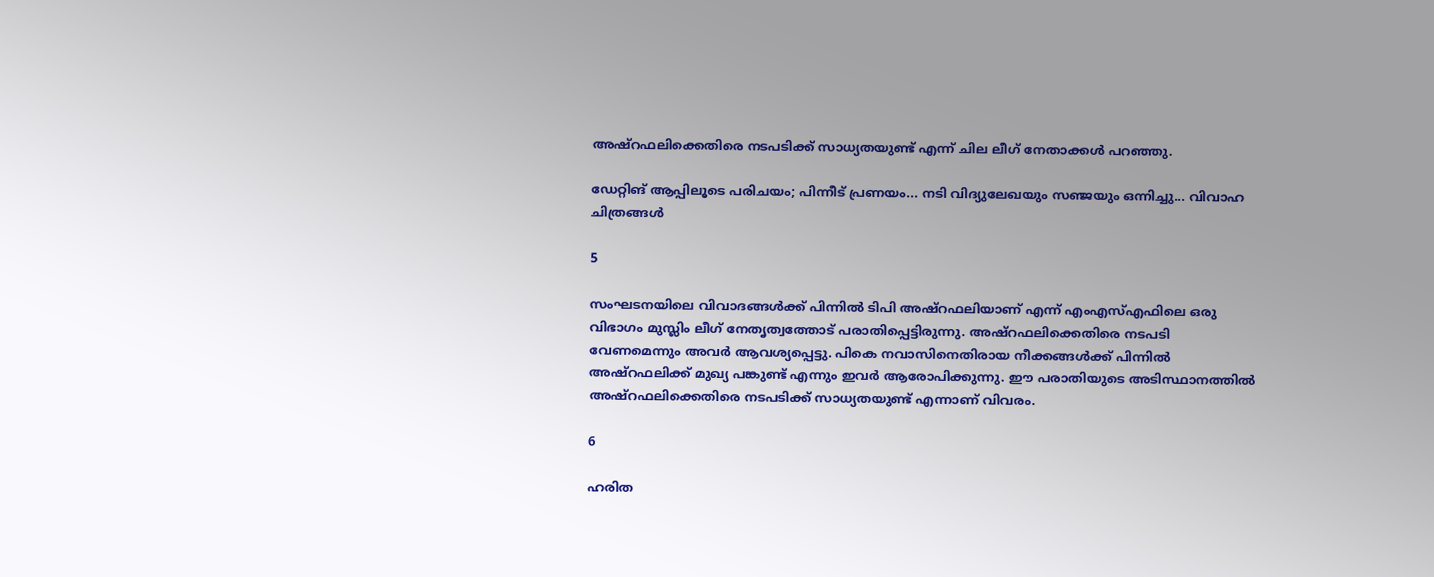അഷ്‌റഫലിക്കെതിരെ നടപടിക്ക് സാധ്യതയുണ്ട് എന്ന് ചില ലീഗ് നേതാക്കള്‍ പറഞ്ഞു.

ഡേറ്റിങ് ആപ്പിലൂടെ പരിചയം; പിന്നീട് പ്രണയം... നടി വിദ്യുലേഖയും സഞ്ജയും ഒന്നിച്ചു... വിവാഹ ചിത്രങ്ങള്‍

5

സംഘടനയിലെ വിവാദങ്ങള്‍ക്ക് പിന്നില്‍ ടിപി അഷ്‌റഫലിയാണ് എന്ന് എംഎസ്എഫിലെ ഒരു വിഭാഗം മുസ്ലിം ലീഗ് നേതൃത്വത്തോട് പരാതിപ്പെട്ടിരുന്നു. അഷ്‌റഫലിക്കെതിരെ നടപടി വേണമെന്നും അവര്‍ ആവശ്യപ്പെട്ടു. പികെ നവാസിനെതിരായ നീക്കങ്ങള്‍ക്ക് പിന്നില്‍ അഷ്‌റഫലിക്ക് മുഖ്യ പങ്കുണ്ട് എന്നും ഇവര്‍ ആരോപിക്കുന്നു. ഈ പരാതിയുടെ അടിസ്ഥാനത്തില്‍ അഷ്‌റഫലിക്കെതിരെ നടപടിക്ക് സാധ്യതയുണ്ട് എന്നാണ് വിവരം.

6

ഹരിത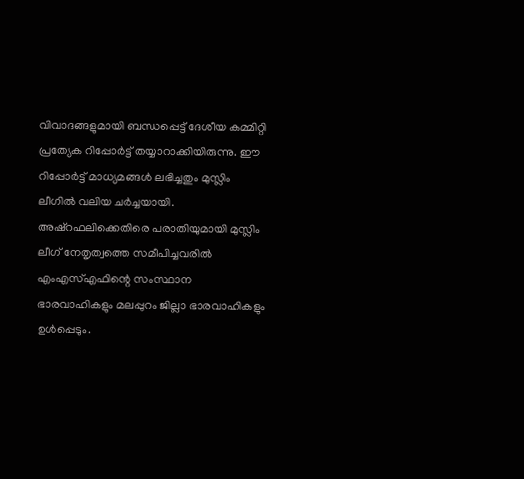വിവാദങ്ങളുമായി ബന്ധപ്പെട്ട് ദേശീയ കമ്മിറ്റി പ്രത്യേക റിപ്പോര്‍ട്ട് തയ്യാറാക്കിയിരുന്നു. ഈ റിപ്പോര്‍ട്ട് മാധ്യമങ്ങള്‍ ലഭിച്ചതും മുസ്ലിം ലീഗില്‍ വലിയ ചര്‍ച്ചയായി. അഷ്‌റഫലിക്കെതിരെ പരാതിയുമായി മുസ്ലിം ലീഗ് നേതൃത്വത്തെ സമീപിച്ചവരില്‍ എംഎസ്എഫിന്റെ സംസ്ഥാന ഭാരവാഹികളും മലപ്പുറം ജില്ലാ ഭാരവാഹികളും ഉള്‍പ്പെടും.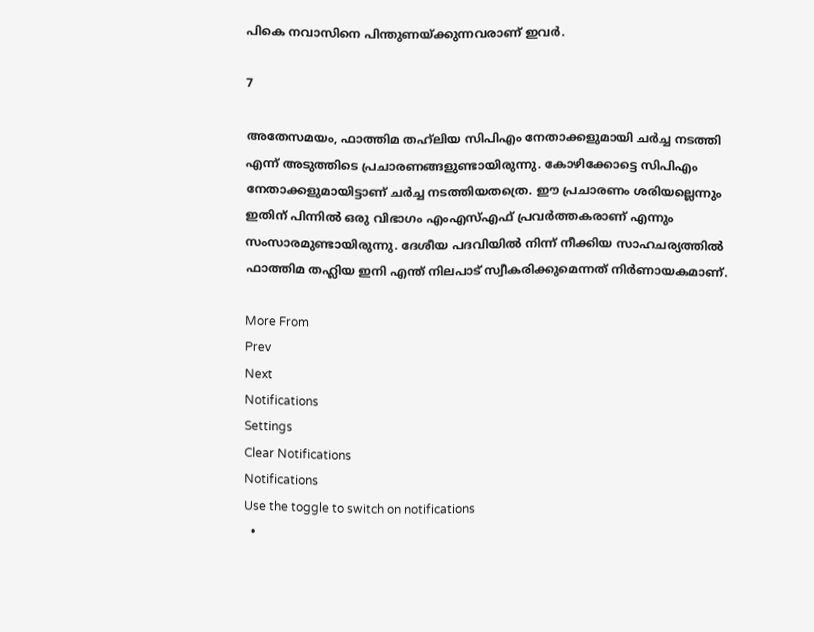പികെ നവാസിനെ പിന്തുണയ്ക്കുന്നവരാണ് ഇവര്‍.

7

അതേസമയം, ഫാത്തിമ തഹ്‌ലിയ സിപിഎം നേതാക്കളുമായി ചര്‍ച്ച നടത്തി എന്ന് അടുത്തിടെ പ്രചാരണങ്ങളുണ്ടായിരുന്നു. കോഴിക്കോട്ടെ സിപിഎം നേതാക്കളുമായിട്ടാണ് ചര്‍ച്ച നടത്തിയതത്രെ. ഈ പ്രചാരണം ശരിയല്ലെന്നും ഇതിന് പിന്നില്‍ ഒരു വിഭാഗം എംഎസ്എഫ് പ്രവര്‍ത്തകരാണ് എന്നും സംസാരമുണ്ടായിരുന്നു. ദേശീയ പദവിയില്‍ നിന്ന് നീക്കിയ സാഹചര്യത്തില്‍ ഫാത്തിമ തഹ്ലിയ ഇനി എന്ത് നിലപാട് സ്വീകരിക്കുമെന്നത് നിര്‍ണായകമാണ്.

More From
Prev
Next
Notifications
Settings
Clear Notifications
Notifications
Use the toggle to switch on notifications
  •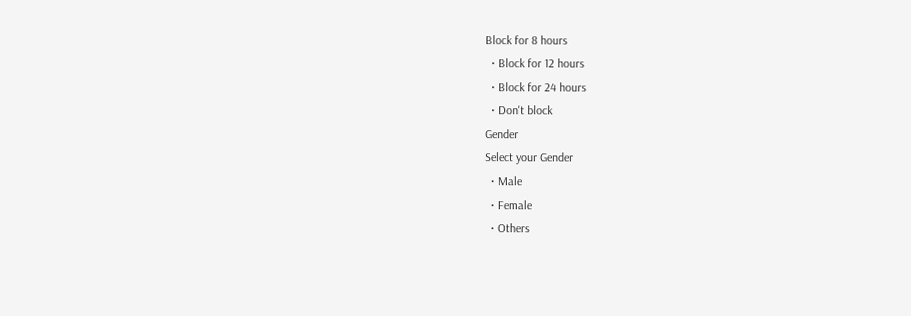Block for 8 hours
  • Block for 12 hours
  • Block for 24 hours
  • Don't block
Gender
Select your Gender
  • Male
  • Female
  • Others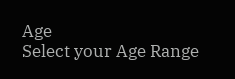Age
Select your Age Range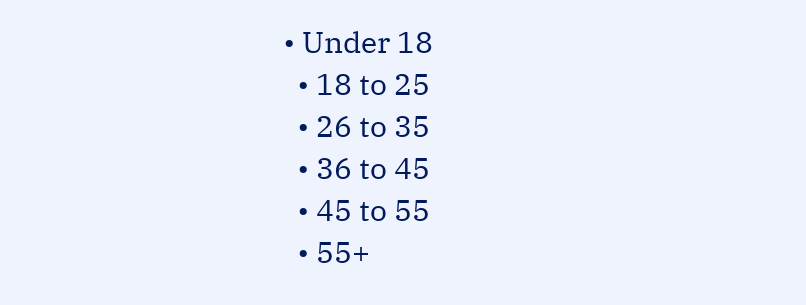• Under 18
  • 18 to 25
  • 26 to 35
  • 36 to 45
  • 45 to 55
  • 55+